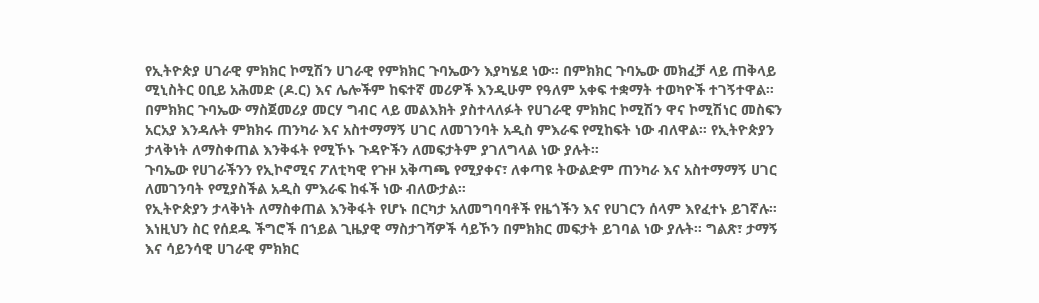የኢትዮጵያ ሀገራዊ ምክክር ኮሚሽን ሀገራዊ የምክክር ጉባኤውን እያካሄደ ነው። በምክክር ጉባኤው መክፈቻ ላይ ጠቅላይ ሚኒስትር ዐቢይ አሕመድ (ዶ.ር) እና ሌሎችም ከፍተኛ መሪዎች እንዲሁም የዓለም አቀፍ ተቋማት ተወካዮች ተገኝተዋል።
በምክክር ጉባኤው ማስጀመሪያ መርሃ ግብር ላይ መልእክት ያስተላለፉት የሀገራዊ ምክክር ኮሚሽን ዋና ኮሚሽነር መስፍን አርአያ እንዳሉት ምክክሩ ጠንካራ እና አስተማማኝ ሀገር ለመገንባት አዲስ ምእራፍ የሚከፍት ነው ብለዋል። የኢትዮጵያን ታላቅነት ለማስቀጠል እንቅፋት የሚኾኑ ጉዳዮችን ለመፍታትም ያገለግላል ነው ያሉት።
ጉባኤው የሀገራችንን የኢኮኖሚና ፖለቲካዊ የጉዞ አቅጣጫ የሚያቀና፣ ለቀጣዩ ትውልድም ጠንካራ እና አስተማማኝ ሀገር ለመገንባት የሚያስችል አዲስ ምእራፍ ከፋች ነው ብለውታል።
የኢትዮጵያን ታላቅነት ለማስቀጠል እንቅፋት የሆኑ በርካታ አለመግባባቶች የዜጎችን እና የሀገርን ሰላም እየፈተኑ ይገኛሉ። እነዚህን ስር የሰደዱ ችግሮች በኀይል ጊዜያዊ ማስታገሻዎች ሳይኾን በምክክር መፍታት ይገባል ነው ያሉት። ግልጽ፣ ታማኝ እና ሳይንሳዊ ሀገራዊ ምክክር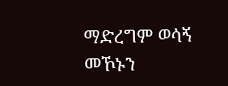ማድረግም ወሳኝ መኾኑን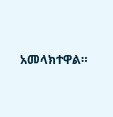አመላክተዋል።